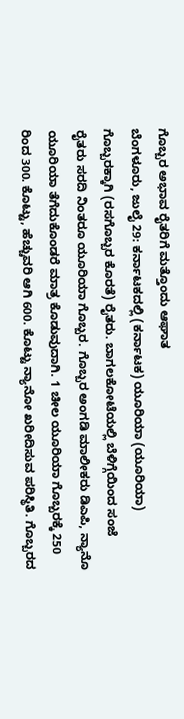ಗೊಬ್ಬರ ಅಭಾವ ರೈತರಿಗೆ ಮತ್ತೊಂದು ಆಘಾತ
ಬೆಂಗಳೂರು, ಜುಲೈ 29: ಕರ್ನಾಟಕದಲ್ಲಿ (ಕರ್ನಾಟಕ) ಯೂರಿಯಾ (ಯೂರಿಯಾ) ಗೊಬ್ಬರಕ್ಕಾಗಿ (ರಸಗೊಬ್ಬರ ಕೊರತೆ) ರೈತರು. ಬಾಗಲಕೋಟೆಯಲ್ಲಿ ಬೆಳಿಗ್ಗೆಯಿಂದ ಸಂಜೆ ರೈತರು ಸರದಿ ನಿಂತರೂ ಯೂರಿಯಾ ಗೊಬ್ಬರ. ಗೊಬ್ಬರ ಅಂಗಡಿ ಮಾಲೀಕರು ಡಿಎಪಿ, ನ್ಯಾನೊ ಯೂರಿಯಾ ತೆಗೆದುಕೊಂಡರೆ ಮಾತ್ರ ಕೊಡುವುದಾಗಿ. 1 ಚೀಲ ಯೂರಿಯಾ ಗೊಬ್ಬರಕ್ಕೆ 250 ರಿಂದ 300. ಕೊಟ್ಟು, ಹೆಚ್ಚುವರಿ ಆಗಿ 600. ಕೊಟ್ಟು ನ್ಯಾನೋ ಖರೀದಿಸುವ ಪರಿಸ್ಥಿತಿ. ಗೊಬ್ಬರದ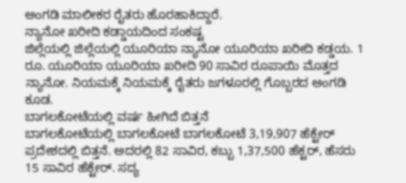ಅಂಗಡಿ ಮಾಲೀಕರ ರೈತರು ಹೊರಹಾಕಿದ್ದಾರೆ.
ನ್ಯಾನೋ ಖರೀದಿ ಕಡ್ಡಾಯದಿಂದ ಸಂಕಷ್ಟ
ಜಿಲ್ಲೆಯಲ್ಲಿ ಜಿಲ್ಲೆಯಲ್ಲಿ ಯೂರಿಯಾ ನ್ಯಾನೋ ಯೂರಿಯಾ ಖರೀದಿ ಕಡ್ಡಯ. 1 ರೂ. ಯೂರಿಯಾ ಯೂರಿಯಾ ಖರೀದಿ 90 ಸಾವಿರ ರೂಪಾಯಿ ಮೊತ್ತದ ನ್ಯಾನೋ. ನಿಯಮಕ್ಕೆ ನಿಯಮಕ್ಕೆ ರೈತರು ಜಗಳೂರಲ್ಲಿ ಗೊಬ್ಬರದ ಅಂಗಡಿ ಕೂಡ.
ಬಾಗಲಕೋಟೆಯಲ್ಲಿ ವರ್ಷ ಹೀಗಿದೆ ಬಿತ್ತನೆ
ಬಾಗಲಕೋಟೆಯಲ್ಲಿ ಬಾಗಲಕೋಟೆ ಬಾಗಲಕೋಟೆ 3,19,907 ಹೆಕ್ಟೇರ್ ಪ್ರದೇಶದಲ್ಲಿ ಬಿತ್ತನೆ. ಅದರಲ್ಲಿ 82 ಸಾವಿರ, ಕಬ್ಬು 1,37,500 ಹೆಕ್ಟರ್, ಹೆಸರು 15 ಸಾವಿರ ಹೆಕ್ಟೇರ್. ಸದ್ಯ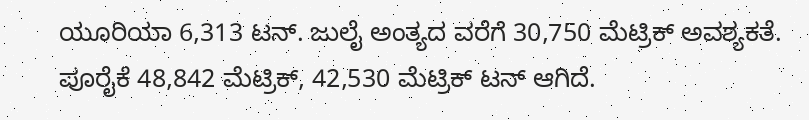ಯೂರಿಯಾ 6,313 ಟನ್. ಜುಲೈ ಅಂತ್ಯದ ವರೆಗೆ 30,750 ಮೆಟ್ರಿಕ್ ಅವಶ್ಯಕತೆ. ಪೂರೈಕೆ 48,842 ಮೆಟ್ರಿಕ್, 42,530 ಮೆಟ್ರಿಕ್ ಟನ್ ಆಗಿದೆ.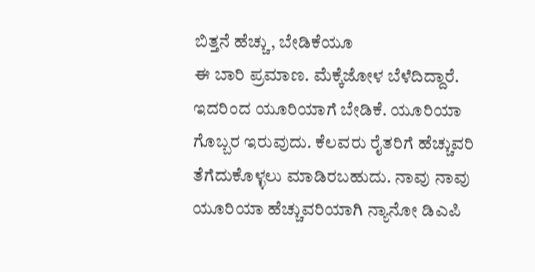ಬಿತ್ತನೆ ಹೆಚ್ಚು, ಬೇಡಿಕೆಯೂ
ಈ ಬಾರಿ ಪ್ರಮಾಣ. ಮೆಕ್ಕೆಜೋಳ ಬೆಳೆದಿದ್ದಾರೆ. ಇದರಿಂದ ಯೂರಿಯಾಗೆ ಬೇಡಿಕೆ. ಯೂರಿಯಾ ಗೊಬ್ಬರ ಇರುವುದು. ಕೆಲವರು ರೈತರಿಗೆ ಹೆಚ್ಚುವರಿ ತೆಗೆದುಕೊಳ್ಳಲು ಮಾಡಿರಬಹುದು. ನಾವು ನಾವು ಯೂರಿಯಾ ಹೆಚ್ಚುವರಿಯಾಗಿ ನ್ಯಾನೋ ಡಿಎಪಿ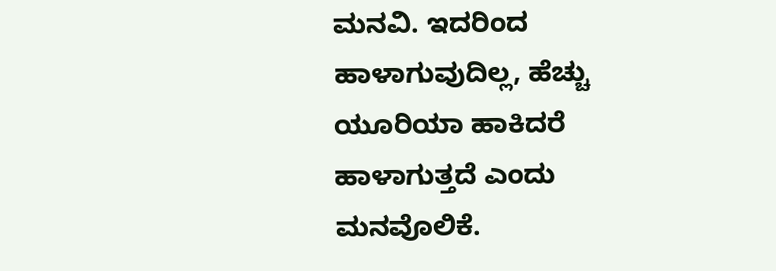ಮನವಿ. ಇದರಿಂದ ಹಾಳಾಗುವುದಿಲ್ಲ, ಹೆಚ್ಚು ಯೂರಿಯಾ ಹಾಕಿದರೆ ಹಾಳಾಗುತ್ತದೆ ಎಂದು ಮನವೊಲಿಕೆ.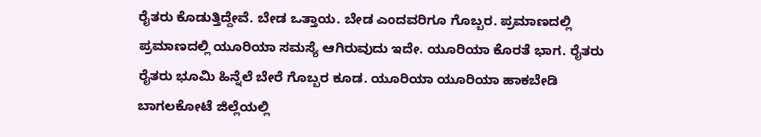ರೈತರು ಕೊಡುತ್ತಿದ್ದೇವೆ. ಬೇಡ ಒತ್ತಾಯ. ಬೇಡ ಎಂದವರಿಗೂ ಗೊಬ್ಬರ. ಪ್ರಮಾಣದಲ್ಲಿ ಪ್ರಮಾಣದಲ್ಲಿ ಯೂರಿಯಾ ಸಮಸ್ಯೆ ಆಗಿರುವುದು ಇದೇ. ಯೂರಿಯಾ ಕೊರತೆ ಭಾಗ. ರೈತರು ರೈತರು ಭೂಮಿ ಹಿನ್ನೆಲೆ ಬೇರೆ ಗೊಬ್ಬರ ಕೂಡ. ಯೂರಿಯಾ ಯೂರಿಯಾ ಹಾಕಬೇಡಿ ಬಾಗಲಕೋಟೆ ಜಿಲ್ಲೆಯಲ್ಲಿ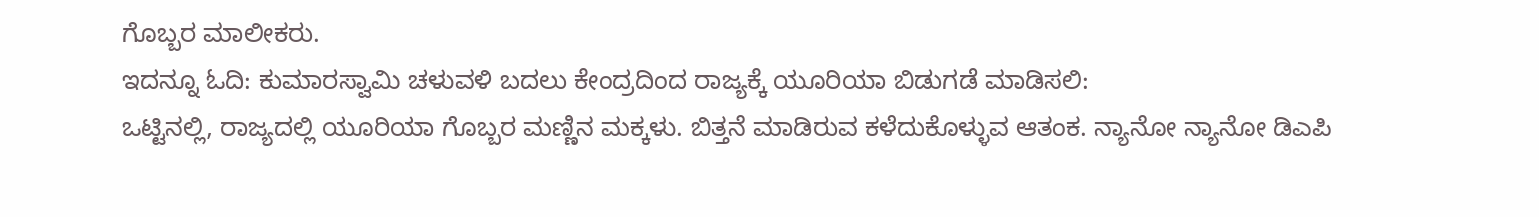ಗೊಬ್ಬರ ಮಾಲೀಕರು.
ಇದನ್ನೂ ಓದಿ: ಕುಮಾರಸ್ವಾಮಿ ಚಳುವಳಿ ಬದಲು ಕೇಂದ್ರದಿಂದ ರಾಜ್ಯಕ್ಕೆ ಯೂರಿಯಾ ಬಿಡುಗಡೆ ಮಾಡಿಸಲಿ:
ಒಟ್ಟಿನಲ್ಲಿ, ರಾಜ್ಯದಲ್ಲಿ ಯೂರಿಯಾ ಗೊಬ್ಬರ ಮಣ್ಣಿನ ಮಕ್ಕಳು. ಬಿತ್ತನೆ ಮಾಡಿರುವ ಕಳೆದುಕೊಳ್ಳುವ ಆತಂಕ. ನ್ಯಾನೋ ನ್ಯಾನೋ ಡಿಎಪಿ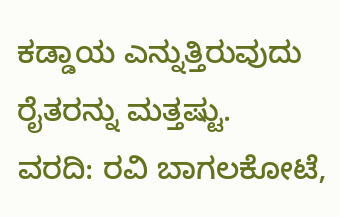ಕಡ್ಡಾಯ ಎನ್ನುತ್ತಿರುವುದು ರೈತರನ್ನು ಮತ್ತಷ್ಟು.
ವರದಿ: ರವಿ ಬಾಗಲಕೋಟೆ,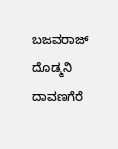ಬಜವರಾಜ್ ದೊಡ್ಮನಿ ದಾವಣಗೆರೆ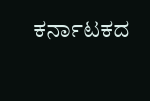ಕರ್ನಾಟಕದ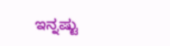ಇನ್ನಷ್ಟು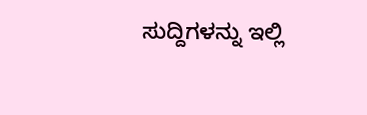ಸುದ್ದಿಗಳನ್ನು ಇಲ್ಲಿ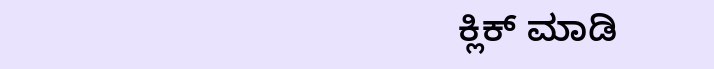ಕ್ಲಿಕ್ ಮಾಡಿ